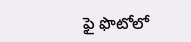ఫై ఫొటోలో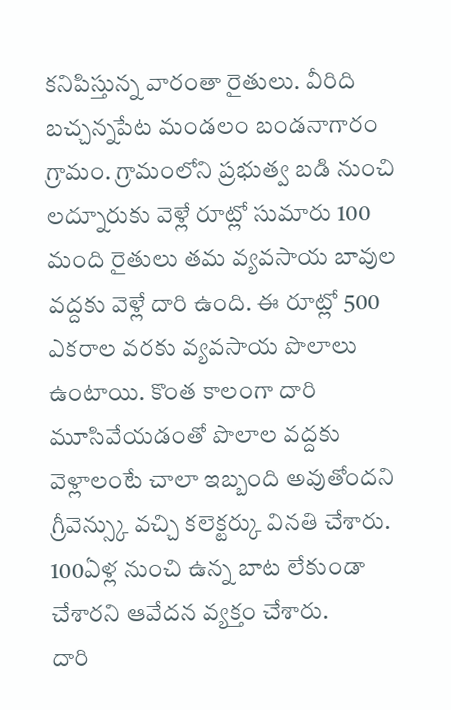కనిపిస్తున్న వారంతా రైతులు. వీరిది బచ్చన్నపేట మండలం బండనాగారం గ్రామం. గ్రామంలోని ప్రభుత్వ బడి నుంచి లద్నూరుకు వెళ్లే రూట్లో సుమారు 100 మంది రైతులు తమ వ్యవసాయ బావుల వద్దకు వెళ్లే దారి ఉంది. ఈ రూట్లో 500 ఎకరాల వరకు వ్యవసాయ పొలాలు ఉంటాయి. కొంత కాలంగా దారి మూసివేయడంతో పొలాల వద్దకు వెళ్లాలంటే చాలా ఇబ్బంది అవుతోందని గ్రీవెన్స్కు వచ్చి కలెక్టర్కు వినతి చేశారు. 100ఏళ్ల నుంచి ఉన్న బాట లేకుండా చేశారని ఆవేదన వ్యక్తం చేశారు.
దారి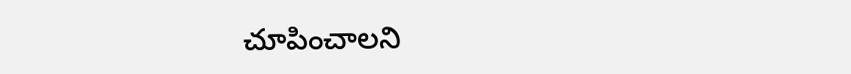చూపించాలని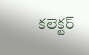కలెక్టర్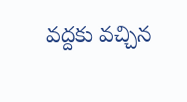వద్దకు వచ్చిన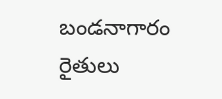బండనాగారం రైతులు